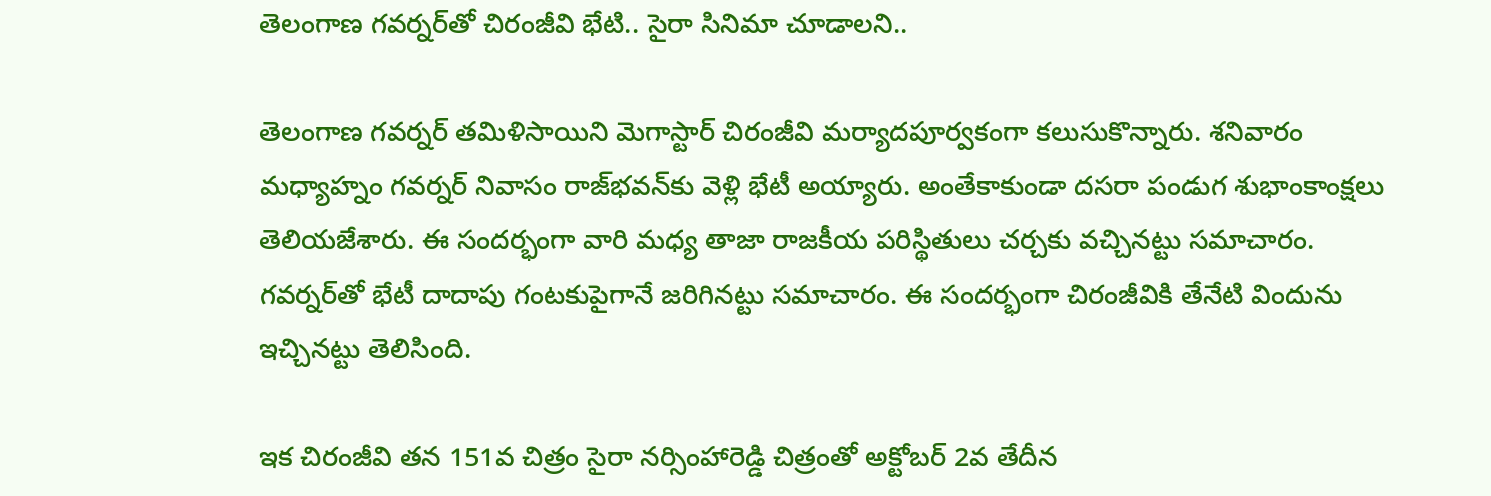తెలంగాణ గవర్నర్‌తో చిరంజీవి భేటి.. సైరా సినిమా చూడాలని..

తెలంగాణ గవర్నర్ తమిళిసాయిని మెగాస్టార్ చిరంజీవి మర్యాదపూర్వకంగా కలుసుకొన్నారు. శనివారం మధ్యాహ్నం గవర్నర్ నివాసం రాజ్‌భవన్‌కు వెళ్లి భేటీ అయ్యారు. అంతేకాకుండా దసరా పండుగ శుభాంకాంక్షలు తెలియజేశారు. ఈ సందర్భంగా వారి మధ్య తాజా రాజకీయ పరిస్థితులు చర్చకు వచ్చినట్టు సమాచారం. గవర్నర్‌తో భేటీ దాదాపు గంటకుపైగానే జరిగినట్టు సమాచారం. ఈ సందర్భంగా చిరంజీవికి తేనేటి విందును ఇచ్చినట్టు తెలిసింది.

ఇక చిరంజీవి తన 151వ చిత్రం సైరా నర్సింహారెడ్డి చిత్రంతో అక్టోబర్ 2వ తేదీన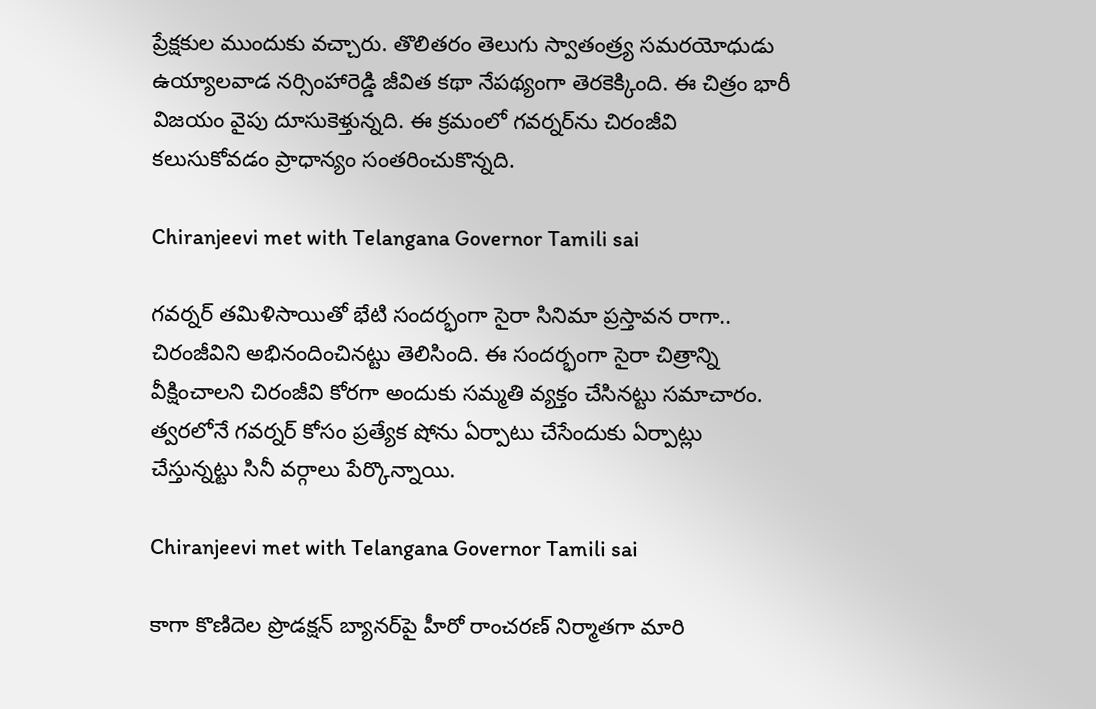ప్రేక్షకుల ముందుకు వచ్చారు. తొలితరం తెలుగు స్వాతంత్ర్య సమరయోధుడు ఉయ్యాలవాడ నర్సింహారెడ్డి జీవిత కథా నేపథ్యంగా తెరకెక్కింది. ఈ చిత్రం భారీ విజయం వైపు దూసుకెళ్తున్నది. ఈ క్రమంలో గవర్నర్‌ను చిరంజీవి కలుసుకోవడం ప్రాధాన్యం సంతరించుకొన్నది.

Chiranjeevi met with Telangana Governor Tamili sai

గవర్నర్‌ తమిళిసాయితో భేటి సందర్భంగా సైరా సినిమా ప్రస్తావన రాగా.. చిరంజీవిని అభినందించినట్టు తెలిసింది. ఈ సందర్భంగా సైరా చిత్రాన్ని వీక్షించాలని చిరంజీవి కోరగా అందుకు సమ్మతి వ్యక్తం చేసినట్టు సమాచారం. త్వరలోనే గవర్నర్ కోసం ప్రత్యేక షోను ఏర్పాటు చేసేందుకు ఏర్పాట్లు చేస్తున్నట్టు సినీ వర్గాలు పేర్కొన్నాయి.

Chiranjeevi met with Telangana Governor Tamili sai

కాగా కొణిదెల ప్రొడక్షన్ బ్యానర్‌పై హీరో రాంచరణ్ నిర్మాతగా మారి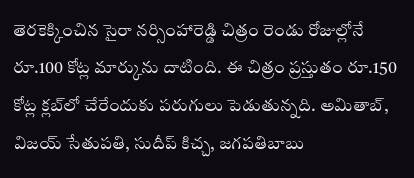తెరకెక్కించిన సైరా నర్సింహారెడ్డి చిత్రం రెండు రోజుల్లోనే రూ.100 కోట్ల మార్కును దాటింది. ఈ చిత్రం ప్రస్తుతం రూ.150 కోట్ల క్లబ్‌లో చేరేందుకు పరుగులు పెడుతున్నది. అమితాబ్, విజయ్ సేతుపతి, సుదీప్ కిచ్చ, జగపతిబాబు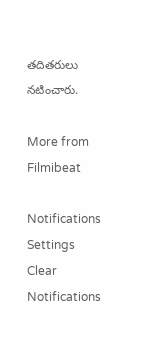తదితరులు నటించారు.

More from Filmibeat

Notifications
Settings
Clear Notifications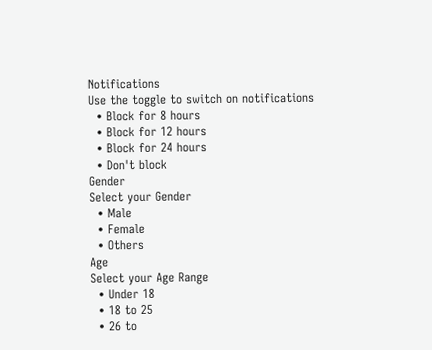Notifications
Use the toggle to switch on notifications
  • Block for 8 hours
  • Block for 12 hours
  • Block for 24 hours
  • Don't block
Gender
Select your Gender
  • Male
  • Female
  • Others
Age
Select your Age Range
  • Under 18
  • 18 to 25
  • 26 to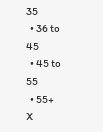35
  • 36 to 45
  • 45 to 55
  • 55+
X